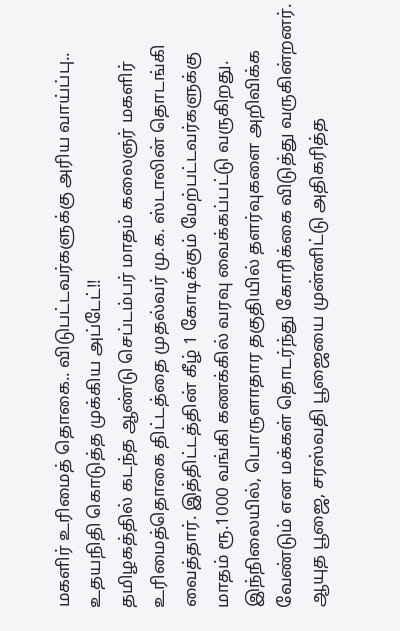மகளிர் உரிமைத் தொகை.. விடுபட்டவர்களுக்கு அரிய வாய்ப்பு.. உதயநிதி கொடுத்த முக்கிய அப்டேட்!!
தமிழகத்தில் கடந்த ஆண்டு செப்டம்பர் மாதம் கலைஞர் மகளிர் உரிமைத்தொகை திட்டத்தை முதல்வர் மு.க. ஸ்டாலின் தொடங்கி வைத்தார். இத்திட்டத்தின் கீழ் 1 கோடிக்கும் மேற்பட்டவர்களுக்கு மாதம் ரூ.1000 வங்கி கணக்கில் வரவு வைக்கப்பட்டு வருகிறது. இந்நிலையில், பொருளாதார தகுதியில் தளர்வுகளை அறிவிக்க வேண்டும் என மக்கள் தொடர்ந்து கோரிக்கை விடுத்து வருகின்றனர்.
ஆயுத பூஜை, சரஸ்வதி பூஜையை முன்னிட்டு அதிகரித்த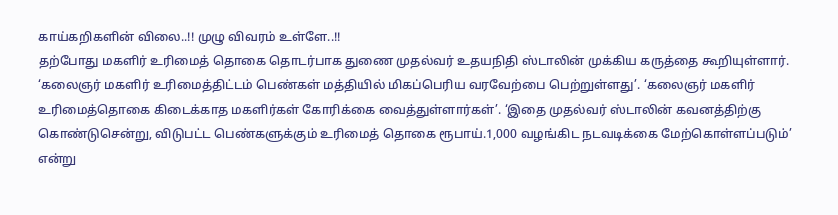காய்கறிகளின் விலை..!! முழு விவரம் உள்ளே..!!
தற்போது மகளிர் உரிமைத் தொகை தொடர்பாக துணை முதல்வர் உதயநிதி ஸ்டாலின் முக்கிய கருத்தை கூறியுள்ளார். ‘கலைஞர் மகளிர் உரிமைத்திட்டம் பெண்கள் மத்தியில் மிகப்பெரிய வரவேற்பை பெற்றுள்ளது’. ‘கலைஞர் மகளிர் உரிமைத்தொகை கிடைக்காத மகளிர்கள் கோரிக்கை வைத்துள்ளார்கள்’. ‘இதை முதல்வர் ஸ்டாலின் கவனத்திற்கு கொண்டுசென்று, விடுபட்ட பெண்களுக்கும் உரிமைத் தொகை ரூபாய்.1,000 வழங்கிட நடவடிக்கை மேற்கொள்ளப்படும்’ என்று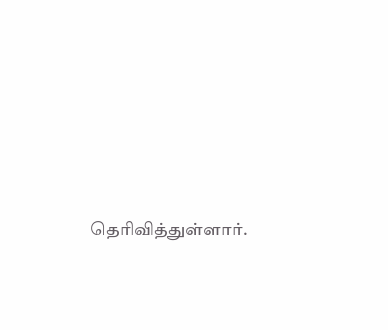தெரிவித்துள்ளார்.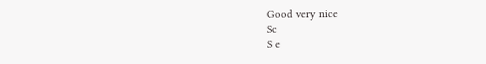Good very nice
Sc
S e